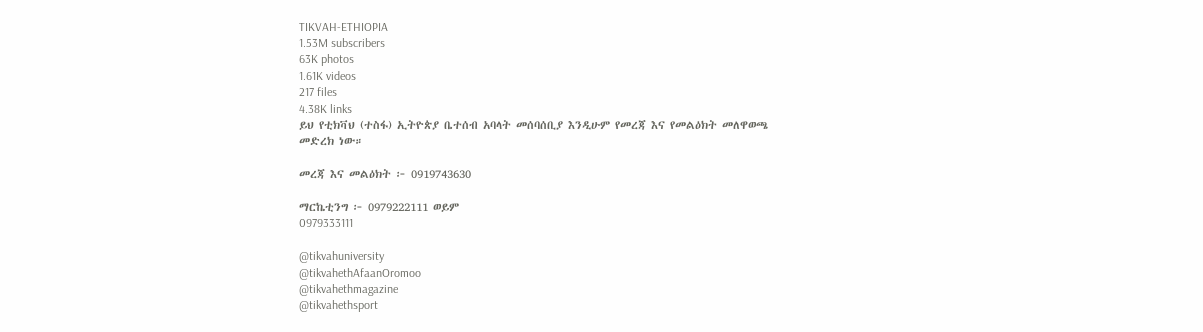TIKVAH-ETHIOPIA
1.53M subscribers
63K photos
1.61K videos
217 files
4.38K links
ይህ የቲክቫህ (ተስፋ) ኢትዮጵያ ቤተሰብ አባላት መሰባሰቢያ እንዲሁም የመረጃ እና የመልዕክት መለዋወጫ መድረክ ነው።

መረጃ እና መልዕክት ፦ 0919743630

ማርኬቲንግ ፦ 0979222111 ወይም
0979333111

@tikvahuniversity
@tikvahethAfaanOromoo
@tikvahethmagazine
@tikvahethsport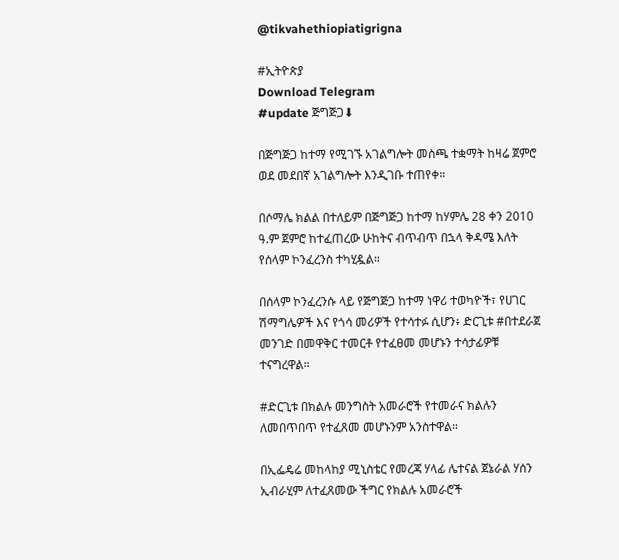@tikvahethiopiatigrigna

#ኢትዮጵያ
Download Telegram
#update ጅግጅጋ⬇

በጅግጅጋ ከተማ የሚገኙ አገልግሎት መስጫ ተቋማት ከዛሬ ጀምሮ ወደ መደበኛ አገልግሎት እንዲገቡ ተጠየቀ።

በሶማሌ ክልል በተለይም በጅግጅጋ ከተማ ከሃምሌ 28 ቀን 2010 ዓ.ም ጀምሮ ከተፈጠረው ሁከትና ብጥብጥ በኋላ ቅዳሜ እለት የሰላም ኮንፈረንስ ተካሂዷል።

በሰላም ኮንፈረንሱ ላይ የጅግጅጋ ከተማ ነዋሪ ተወካዮች፣ የሀገር ሽማግሌዎች እና የጎሳ መሪዎች የተሳተፉ ሲሆን፥ ድርጊቱ #በተደራጀ መንገድ በመዋቅር ተመርቶ የተፈፀመ መሆኑን ተሳታፊዎቹ ተናግረዋል።

#ድርጊቱ በክልሉ መንግስት አመራሮች የተመራና ክልሉን ለመበጥበጥ የተፈጸመ መሆኑንም አንስተዋል።

በኢፌዴሬ መከላከያ ሚኒስቴር የመረጃ ሃላፊ ሌተናል ጀኔራል ሃሰን ኢብራሂም ለተፈጸመው ችግር የክልሉ አመራሮች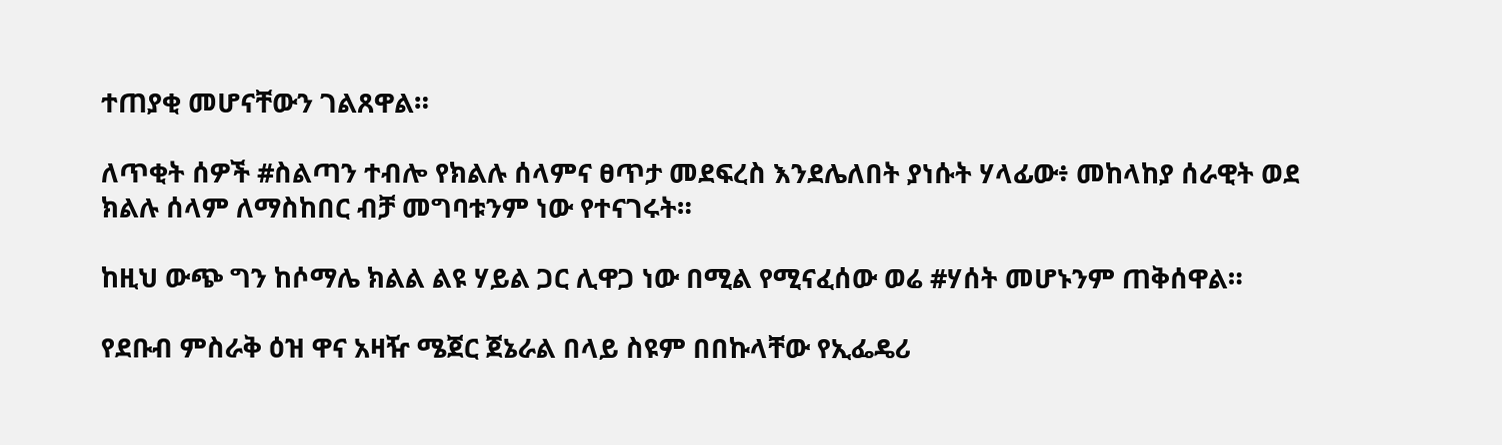ተጠያቂ መሆናቸውን ገልጸዋል።

ለጥቂት ሰዎች #ስልጣን ተብሎ የክልሉ ሰላምና ፀጥታ መደፍረስ እንደሌለበት ያነሱት ሃላፊው፥ መከላከያ ሰራዊት ወደ ክልሉ ሰላም ለማስከበር ብቻ መግባቱንም ነው የተናገሩት።

ከዚህ ውጭ ግን ከሶማሌ ክልል ልዩ ሃይል ጋር ሊዋጋ ነው በሚል የሚናፈሰው ወሬ #ሃሰት መሆኑንም ጠቅሰዋል።

የደቡብ ምስራቅ ዕዝ ዋና አዛዥ ሜጀር ጀኔራል በላይ ስዩም በበኩላቸው የኢፌዴሪ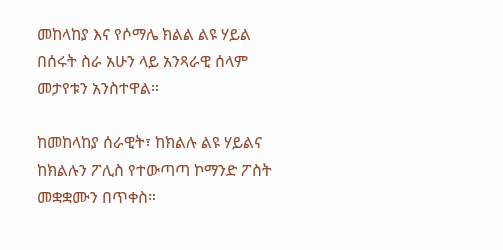መከላከያ እና የሶማሌ ክልል ልዩ ሃይል በሰሩት ስራ አሁን ላይ አንጻራዊ ሰላም መታየቱን አንስተዋል።

ከመከላከያ ሰራዊት፣ ከክልሉ ልዩ ሃይልና ከክልሉን ፖሊስ የተውጣጣ ኮማንድ ፖስት መቋቋሙን በጥቀስ።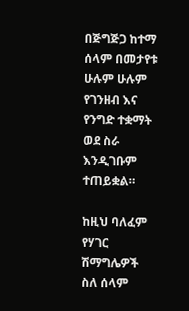በጅግጅጋ ከተማ ሰላም በመታየቱ ሁሉም ሁሉም የገንዘብ እና የንግድ ተቋማት ወደ ስራ እንዲገቡም ተጠይቋል።

ከዚህ ባለፈም የሃገር ሽማግሌዎች ስለ ሰላም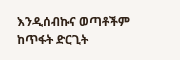እንዲሰብኩና ወጣቶችም ከጥፋት ድርጊት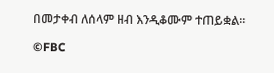በመታቀብ ለሰላም ዘብ እንዲቆሙም ተጠይቋል።

©FBC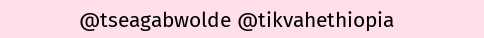@tseagabwolde @tikvahethiopia